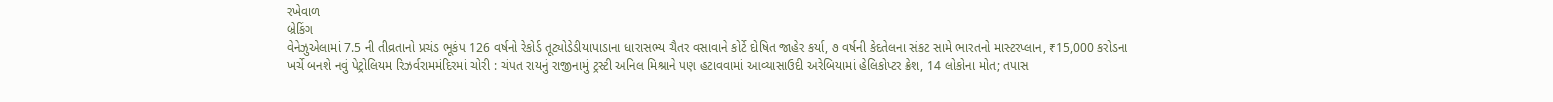રખેવાળ
બ્રેકિંગ
વેનેઝુએલામાં 7.5 ની તીવ્રતાનો પ્રચંડ ભૂકંપ 126 વર્ષનો રેકોર્ડ તૂટ્યોડેડીયાપાડાના ધારાસભ્ય ચૈતર વસાવાને કોર્ટે દોષિત જાહેર કર્યા, ૭ વર્ષની કેદતેલના સંકટ સામે ભારતનો માસ્ટરપ્લાન, ₹15,000 કરોડના ખર્ચે બનશે નવું પેટ્રોલિયમ રિઝર્વરામમંદિરમાં ચોરી : ચંપત રાયનું રાજીનામું ટ્રસ્ટી અનિલ મિશ્રાને પણ હટાવવામાં આવ્યાસાઉદી અરેબિયામાં હેલિકોપ્ટર ક્રેશ, 14 લોકોના મોત; તપાસ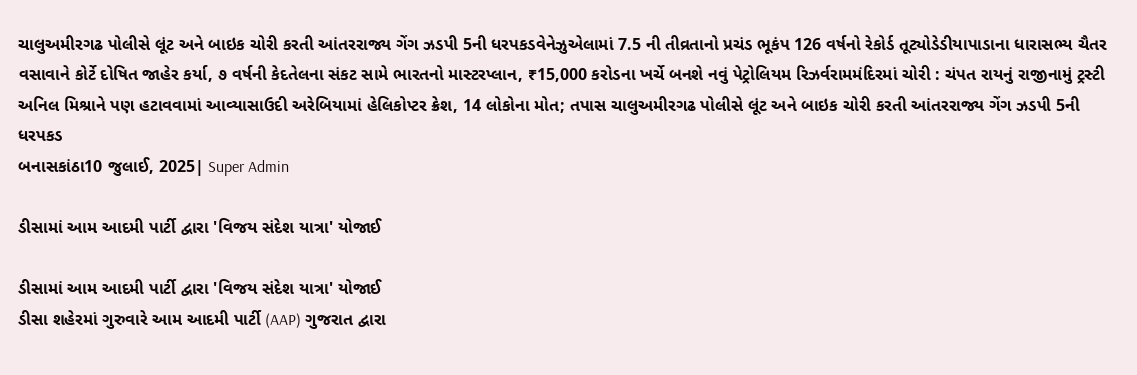ચાલુઅમીરગઢ પોલીસે લૂંટ અને બાઇક ચોરી કરતી આંતરરાજ્ય ગેંગ ઝડપી 5ની ધરપકડવેનેઝુએલામાં 7.5 ની તીવ્રતાનો પ્રચંડ ભૂકંપ 126 વર્ષનો રેકોર્ડ તૂટ્યોડેડીયાપાડાના ધારાસભ્ય ચૈતર વસાવાને કોર્ટે દોષિત જાહેર કર્યા, ૭ વર્ષની કેદતેલના સંકટ સામે ભારતનો માસ્ટરપ્લાન, ₹15,000 કરોડના ખર્ચે બનશે નવું પેટ્રોલિયમ રિઝર્વરામમંદિરમાં ચોરી : ચંપત રાયનું રાજીનામું ટ્રસ્ટી અનિલ મિશ્રાને પણ હટાવવામાં આવ્યાસાઉદી અરેબિયામાં હેલિકોપ્ટર ક્રેશ, 14 લોકોના મોત; તપાસ ચાલુઅમીરગઢ પોલીસે લૂંટ અને બાઇક ચોરી કરતી આંતરરાજ્ય ગેંગ ઝડપી 5ની ધરપકડ
બનાસકાંઠા10 જુલાઈ, 2025| Super Admin

ડીસામાં આમ આદમી પાર્ટી દ્વારા 'વિજય સંદેશ યાત્રા' યોજાઈ

ડીસામાં આમ આદમી પાર્ટી દ્વારા 'વિજય સંદેશ યાત્રા' યોજાઈ
ડીસા શહેરમાં ગુરુવારે આમ આદમી પાર્ટી (AAP) ગુજરાત દ્વારા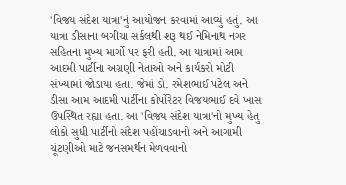'વિજય સંદેશ યાત્રા'નું આયોજન કરવામાં આવ્યું હતું. આ યાત્રા ડીસાના બગીચા સર્કલથી શરૂ થઈ નેમિનાથ નગર સહિતના મુખ્ય માર્ગો પર ફરી હતી. આ યાત્રામાં આમ આદમી પાર્ટીના અગ્રણી નેતાઓ અને કાર્યકરો મોટી સંખ્યામાં જોડાયા હતા. જેમાં ડો. રમેશભાઈ પટેલ અને ડીસા આમ આદમી પાર્ટીના કોર્પોરેટર વિજયભાઈ દવે ખાસ ઉપસ્થિત રહ્યા હતા. આ 'વિજય સંદેશ યાત્રા'નો મુખ્ય હેતુ લોકો સુધી પાર્ટીનો સંદેશ પહોંચાડવાનો અને આગામી ચૂંટણીઓ માટે જનસમર્થન મેળવવાનો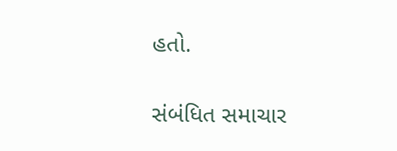હતો.

સંબંધિત સમાચાર